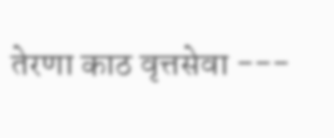तेरणा काठ वृत्तसेवा ---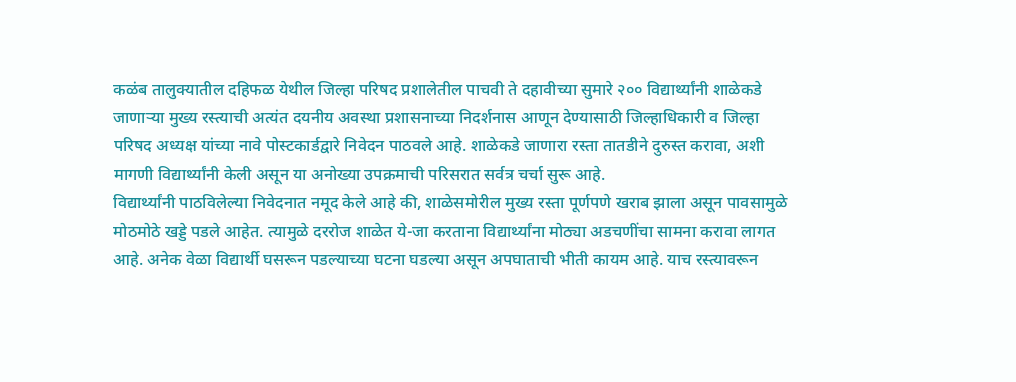कळंब तालुक्यातील दहिफळ येथील जिल्हा परिषद प्रशालेतील पाचवी ते दहावीच्या सुमारे २०० विद्यार्थ्यांनी शाळेकडे जाणाऱ्या मुख्य रस्त्याची अत्यंत दयनीय अवस्था प्रशासनाच्या निदर्शनास आणून देण्यासाठी जिल्हाधिकारी व जिल्हा परिषद अध्यक्ष यांच्या नावे पोस्टकार्डद्वारे निवेदन पाठवले आहे. शाळेकडे जाणारा रस्ता तातडीने दुरुस्त करावा, अशी मागणी विद्यार्थ्यांनी केली असून या अनोख्या उपक्रमाची परिसरात सर्वत्र चर्चा सुरू आहे.
विद्यार्थ्यांनी पाठविलेल्या निवेदनात नमूद केले आहे की, शाळेसमोरील मुख्य रस्ता पूर्णपणे खराब झाला असून पावसामुळे मोठमोठे खड्डे पडले आहेत. त्यामुळे दररोज शाळेत ये-जा करताना विद्यार्थ्यांना मोठ्या अडचणींचा सामना करावा लागत आहे. अनेक वेळा विद्यार्थी घसरून पडल्याच्या घटना घडल्या असून अपघाताची भीती कायम आहे. याच रस्त्यावरून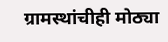ग्रामस्थांचीही मोठ्या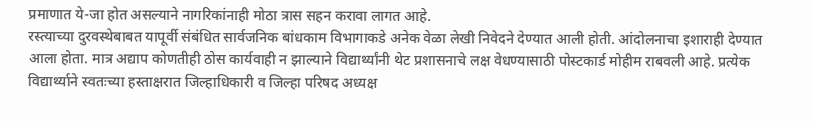प्रमाणात ये-जा होत असल्याने नागरिकांनाही मोठा त्रास सहन करावा लागत आहे.
रस्त्याच्या दुरवस्थेबाबत यापूर्वी संबंधित सार्वजनिक बांधकाम विभागाकडे अनेक वेळा लेखी निवेदने देण्यात आली होती. आंदोलनाचा इशाराही देण्यात आला होता. मात्र अद्याप कोणतीही ठोस कार्यवाही न झाल्याने विद्यार्थ्यांनी थेट प्रशासनाचे लक्ष वेधण्यासाठी पोस्टकार्ड मोहीम राबवली आहे. प्रत्येक विद्यार्थ्याने स्वतःच्या हस्ताक्षरात जिल्हाधिकारी व जिल्हा परिषद अध्यक्ष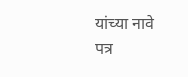यांच्या नावे पत्र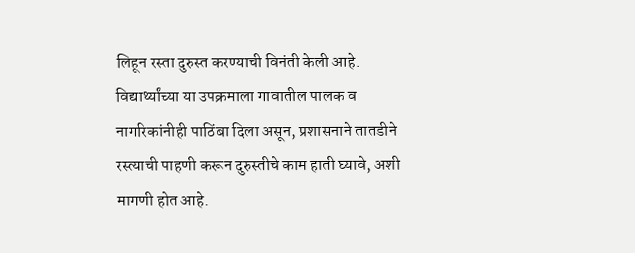लिहून रस्ता दुरुस्त करण्याची विनंती केली आहे.
विद्यार्थ्यांच्या या उपक्रमाला गावातील पालक व नागरिकांनीही पाठिंबा दिला असून, प्रशासनाने तातडीने रस्त्याची पाहणी करून दुरुस्तीचे काम हाती घ्यावे, अशी मागणी होत आहे.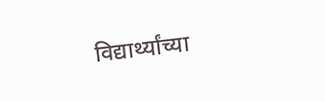विद्यार्थ्यांच्या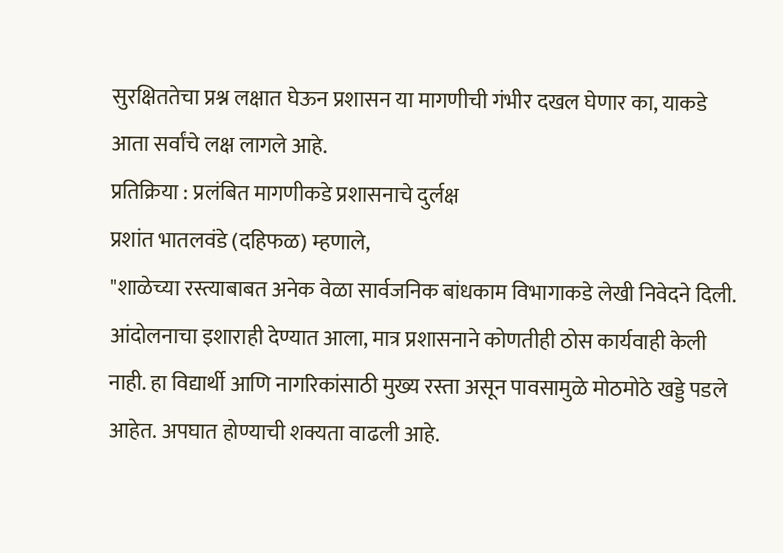सुरक्षिततेचा प्रश्न लक्षात घेऊन प्रशासन या मागणीची गंभीर दखल घेणार का, याकडे आता सर्वांचे लक्ष लागले आहे.
प्रतिक्रिया : प्रलंबित मागणीकडे प्रशासनाचे दुर्लक्ष
प्रशांत भातलवंडे (दहिफळ) म्हणाले,
"शाळेच्या रस्त्याबाबत अनेक वेळा सार्वजनिक बांधकाम विभागाकडे लेखी निवेदने दिली. आंदोलनाचा इशाराही देण्यात आला, मात्र प्रशासनाने कोणतीही ठोस कार्यवाही केली नाही. हा विद्यार्थी आणि नागरिकांसाठी मुख्य रस्ता असून पावसामुळे मोठमोठे खड्डे पडले आहेत. अपघात होण्याची शक्यता वाढली आहे.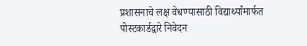प्रशासनाचे लक्ष वेधण्यासाठी विद्यार्थ्यांमार्फत पोस्टकार्डद्वारे निवेदन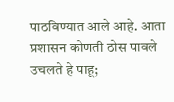पाठविण्यात आले आहे. आता प्रशासन कोणती ठोस पावले उचलते हे पाहू;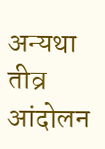अन्यथा तीव्र आंदोलन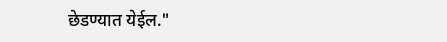छेडण्यात येईल."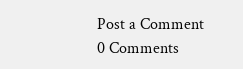Post a Comment
0 Comments